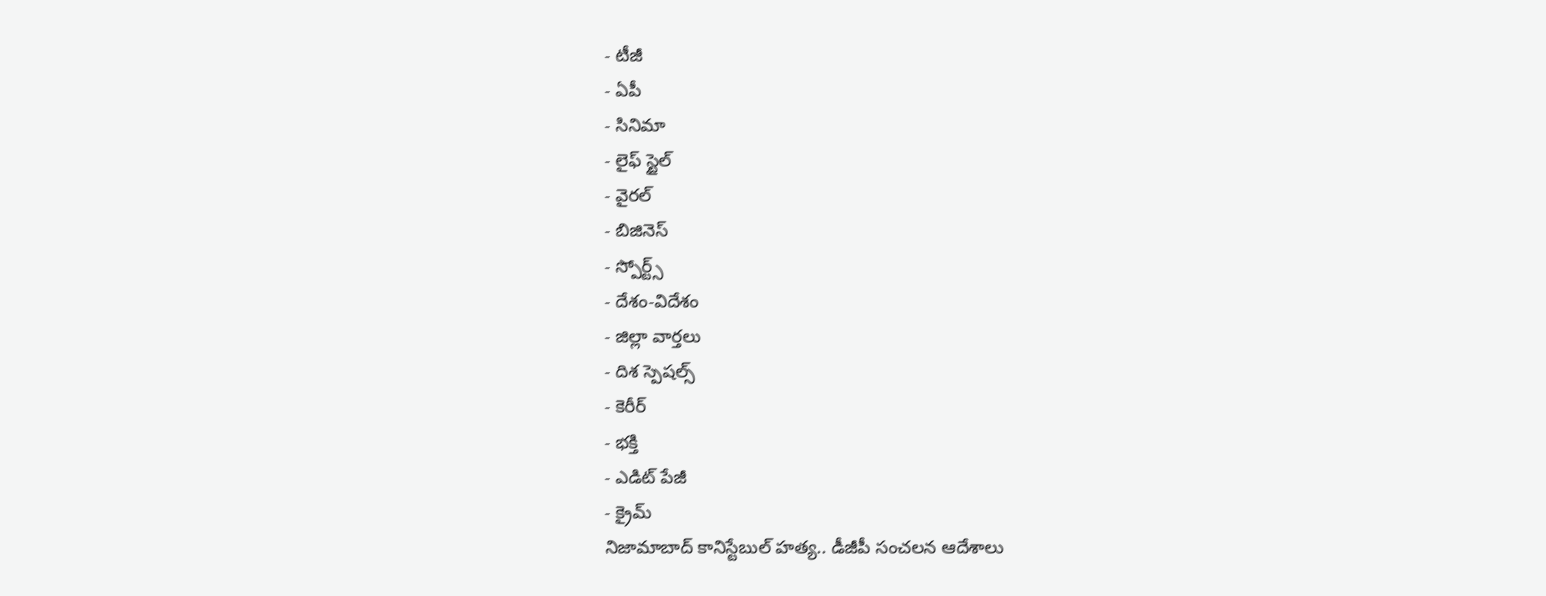- టీజీ
- ఏపీ
- సినిమా
- లైఫ్ స్టైల్
- వైరల్
- బిజినెస్
- స్పోర్ట్స్
- దేశం-విదేశం
- జిల్లా వార్తలు
- దిశ స్పెషల్స్
- కెరీర్
- భక్తి
- ఎడిట్ పేజీ
- క్రైమ్
నిజామాబాద్ కానిస్టేబుల్ హత్య.. డీజీపీ సంచలన ఆదేశాలు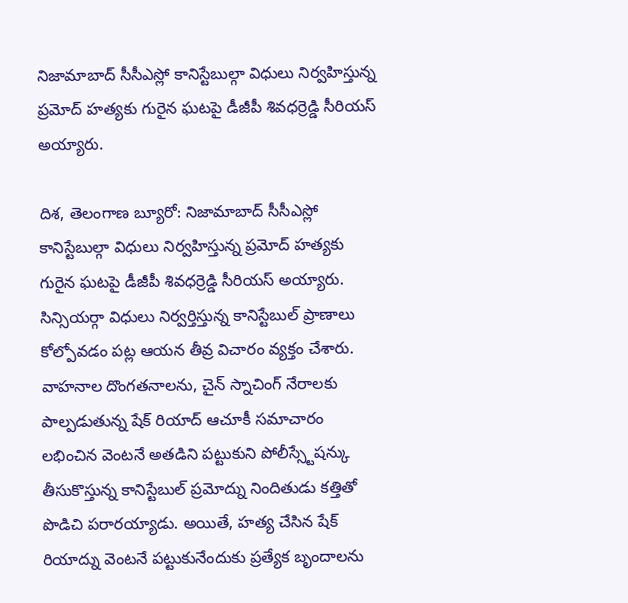నిజామాబాద్ సీసీఎస్లో కానిస్టేబుల్గా విధులు నిర్వహిస్తున్న ప్రమోద్ హత్యకు గురైన ఘటపై డీజీపీ శివధర్రెడ్డి సీరియస్ అయ్యారు.

దిశ, తెలంగాణ బ్యూరో: నిజామాబాద్ సీసీఎస్లో కానిస్టేబుల్గా విధులు నిర్వహిస్తున్న ప్రమోద్ హత్యకు గురైన ఘటపై డీజీపీ శివధర్రెడ్డి సీరియస్ అయ్యారు. సిన్సియర్గా విధులు నిర్వర్తిస్తున్న కానిస్టేబుల్ ప్రాణాలు కోల్పోవడం పట్ల ఆయన తీవ్ర విచారం వ్యక్తం చేశారు. వాహనాల దొంగతనాలను, చైన్ స్నాచింగ్ నేరాలకు పాల్పడుతున్న షేక్ రియాద్ ఆచూకీ సమాచారం లభించిన వెంటనే అతడిని పట్టుకుని పోలీస్స్టేషన్కు తీసుకొస్తున్న కానిస్టేబుల్ ప్రమోద్ను నిందితుడు కత్తితో పొడిచి పరారయ్యాడు. అయితే, హత్య చేసిన షేక్ రియాద్ను వెంటనే పట్టుకునేందుకు ప్రత్యేక బృందాలను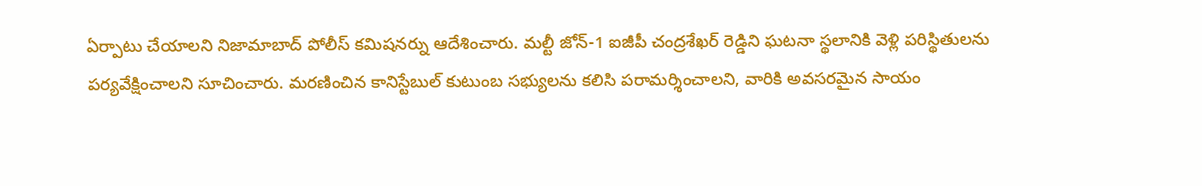ఏర్పాటు చేయాలని నిజామాబాద్ పోలీస్ కమిషనర్ను ఆదేశించారు. మల్టీ జోన్-1 ఐజీపీ చంద్రశేఖర్ రెడ్డిని ఘటనా స్థలానికి వెళ్లి పరిస్థితులను పర్యవేక్షించాలని సూచించారు. మరణించిన కానిస్టేబుల్ కుటుంబ సభ్యులను కలిసి పరామర్శించాలని, వారికి అవసరమైన సాయం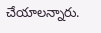చేయాలన్నారు.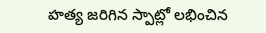హత్య జరిగిన స్పాట్లో లభించిన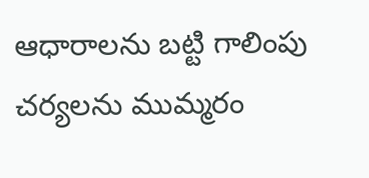ఆధారాలను బట్టి గాలింపు చర్యలను ముమ్మరం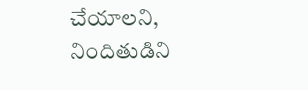చేయాలని, నిందితుడిని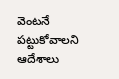వెంటనే పట్టుకోవాలని ఆదేశాలు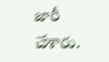జారీ చేశారు.